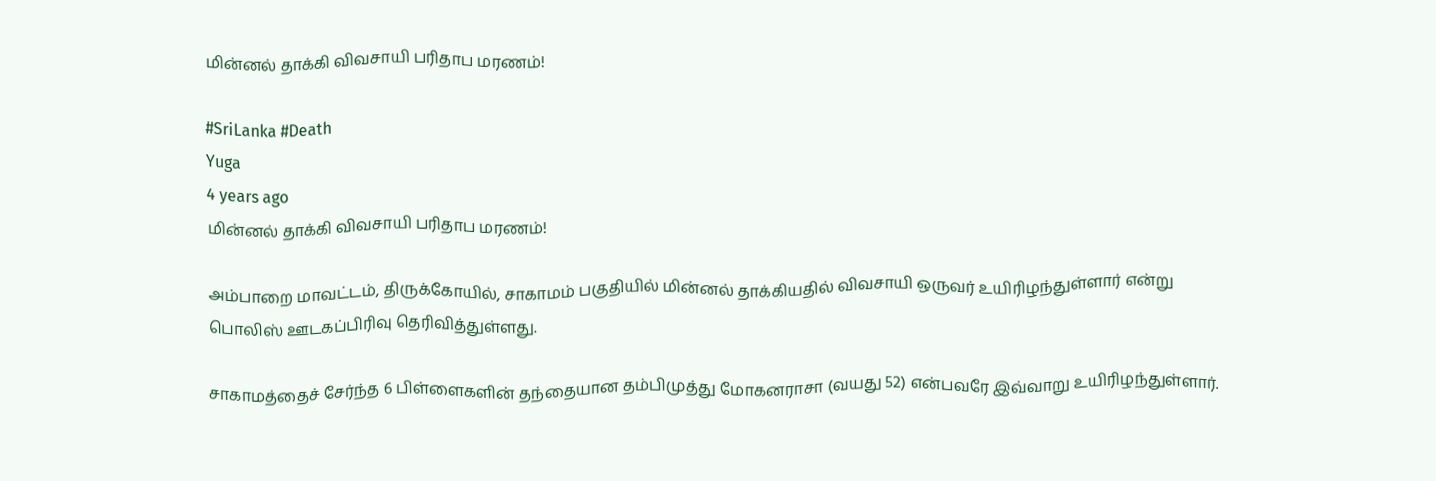மின்னல் தாக்கி விவசாயி பரிதாப மரணம்!

#SriLanka #Death
Yuga
4 years ago
மின்னல் தாக்கி விவசாயி பரிதாப மரணம்!

அம்பாறை மாவட்டம், திருக்கோயில், சாகாமம் பகுதியில் மின்னல் தாக்கியதில் விவசாயி ஒருவர் உயிரிழந்துள்ளார் என்று பொலிஸ் ஊடகப்பிரிவு தெரிவித்துள்ளது.

சாகாமத்தைச் சேர்ந்த 6 பிள்ளைகளின் தந்தையான தம்பிமுத்து மோகனராசா (வயது 52) என்பவரே இவ்வாறு உயிரிழந்துள்ளார்.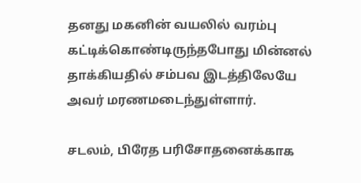தனது மகனின் வயலில் வரம்பு கட்டிக்கொண்டிருந்தபோது மின்னல் தாக்கியதில் சம்பவ இடத்திலேயே அவர் மரணமடைந்துள்ளார்.

சடலம், பிரேத பரிசோதனைக்காக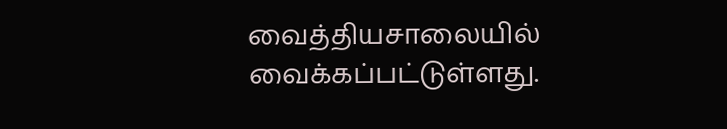வைத்தியசாலையில் வைக்கப்பட்டுள்ளது.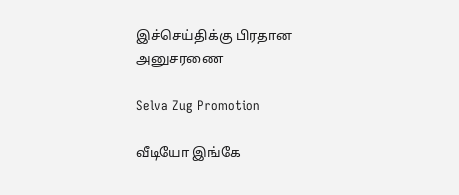இச்செய்திக்கு பிரதான அனுசரணை

Selva Zug Promotion

வீடியோ இங்கே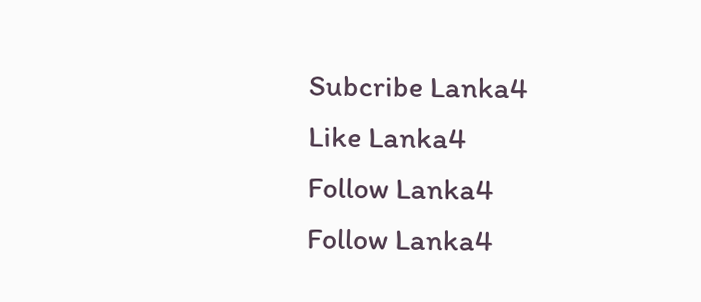Subcribe Lanka4
Like Lanka4
Follow Lanka4
Follow Lanka4